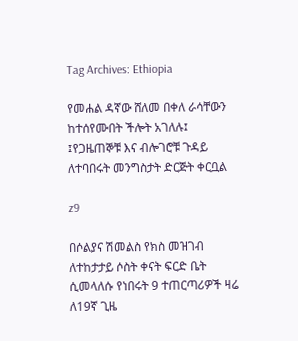Tag Archives: Ethiopia

የመሐል ዳኛው ሸለመ በቀለ ራሳቸውን ከተሰየሙበት ችሎት አገለሉ፤ ፤የጋዜጠኞቹ እና ብሎገሮቹ ጉዳይ ለተባበሩት መንግስታት ድርጅት ቀርቧል

z9

በሶልያና ሽመልስ የክስ መዝገብ ለተከታታይ ሶስት ቀናት ፍርድ ቤት ሲመላለሱ የነበሩት 9 ተጠርጣሪዎች ዛሬ ለ19ኛ ጊዜ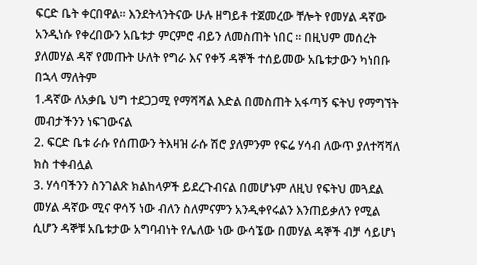ፍርድ ቤት ቀርበዋል፡፡ እንደትላንትናው ሁሉ ዘግይቶ ተጀመረው ቸሎት የመሃል ዳኛው አንዲነሱ የቀረበውን አቤቱታ ምርምሮ ብይን ለመስጠት ነበር ፡፡ በዚህም መሰረት ያለመሃል ዳኛ የመጡት ሁለት የግራ እና የቀኝ ዳኞች ተሰይመው አቤቱታውን ካነበቡ በኋላ ማለትም
1.ዳኛው ለአቃቤ ህግ ተደጋጋሚ የማሻሻል እድል በመስጠት አፋጣኝ ፍትህ የማግኘት መብታችንን ነፍገውናል
2. ፍርድ ቤቱ ራሱ የሰጠውን ትእዛዝ ራሱ ሽሮ ያለምንም የፍሬ ሃሳብ ለውጥ ያለተሻሻለ ክስ ተቀብሏል
3. ሃሳባችንን ስንገልጽ ክልከላዎች ይደረጉብናል በመሆኑም ለዚህ የፍትህ መጓደል መሃል ዳኛው ሚና ዋሳኝ ነው ብለን ስለምናምን አንዲቀየሩልን እንጠይቃለን የሚል ሲሆን ዳኞቹ አቤቱታው አግባብነት የሌለው ነው ውሳኜው በመሃል ዳኞች ብቻ ሳይሆነ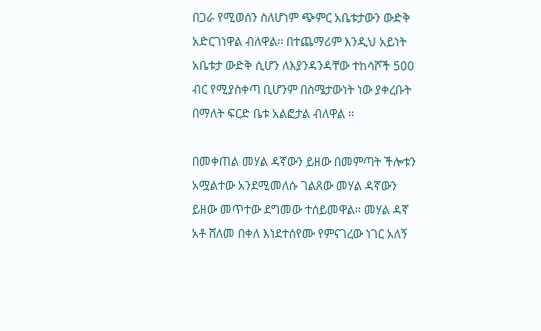በጋራ የሚወሰን ስለሆነም ጭምር አቤቱታውን ውድቅ አድርገነዋል ብለዋል፡፡ በተጨማሪም እንዲህ አይነት አቤቱታ ውድቅ ሲሆን ለእያንዳንዳቸው ተከሳሾች 500 ብር የሚያስቀጣ ቢሆንም በስሜታውነት ነው ያቀረቡት በማለት ፍርድ ቤቱ አልፎታል ብለዋል ፡፡

በመቀጠል መሃል ዳኛውን ይዘው በመምጣት ችሎቱን አሟልተው አንደሚመለሱ ገልጸው መሃል ዳኛውን ይዘው መጥተው ደግመው ተሰይመዋል፡፡ መሃል ዳኛ አቶ ሸለመ በቀለ እነደተሰየሙ የምናገረው ነገር አለኝ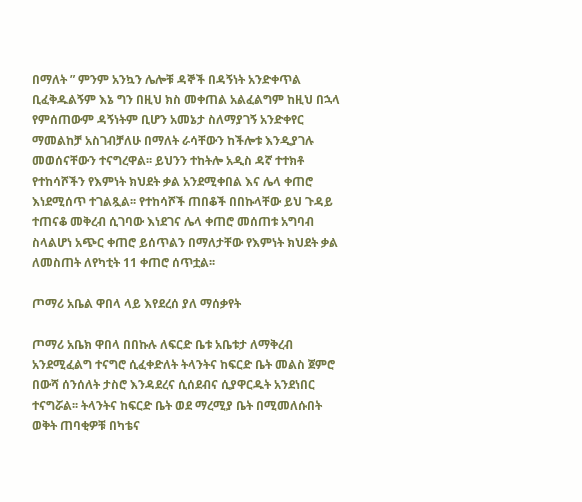በማለት ” ምንም አንኳን ሌሎቹ ዳኞች በዳኝነት አንድቀጥል ቢፈቅዱልኝም እኔ ግን በዚህ ክስ መቀጠል አልፈልግም ከዚህ በኋላ የምሰጠውም ዳኝነትም ቢሆን አመኔታ ስለማያገኝ አንድቀየር ማመልከቻ አስገብቻለሁ በማለት ራሳቸውን ከችሎቱ እንዲያገሉ መወሰናቸውን ተናግረዋል፡፡ ይህንን ተከትሎ አዲስ ዳኛ ተተክቶ የተከሳሾችን የእምነት ክህደት ቃል አንደሚቀበል እና ሌላ ቀጠሮ እነደሚሰጥ ተገልጿል፡፡ የተከሳሾች ጠበቆች በበኩላቸው ይህ ጉዳይ ተጠናቆ መቅረብ ሲገባው እነደገና ሌላ ቀጠሮ መሰጠቱ አግባብ ስላልሆነ አጭር ቀጠሮ ይሰጥልን በማለታቸው የእምነት ክህደት ቃል ለመስጠት ለየካቲት 11 ቀጠሮ ሰጥቷል፡፡

ጦማሪ አቤል ዋበላ ላይ እየደረሰ ያለ ማሰቃየት

ጦማሪ አቤክ ዋበላ በበኩሉ ለፍርድ ቤቱ አቤቱታ ለማቅረብ አንደሚፈልግ ተናግሮ ሲፈቀድለት ትላንትና ከፍርድ ቤት መልስ ጀምሮ በውሻ ሰንሰለት ታስሮ እንዳደረና ሲሰደብና ሲያዋርዱት አንደነበር ተናግሯል፡፡ ትላንትና ከፍርድ ቤት ወደ ማረሚያ ቤት በሚመለሱበት ወቅት ጠባቂዎቹ በካቴና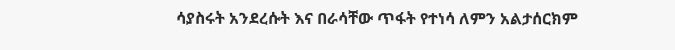ሳያስሩት አንደረሱት እና በራሳቸው ጥፋት የተነሳ ለምን አልታሰርክም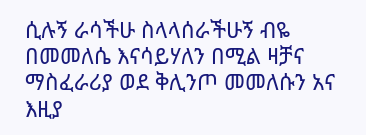ሲሉኝ ራሳችሁ ስላላሰራችሁኝ ብዬ በመመለሴ እናሳይሃለን በሚል ዛቻና ማስፈራሪያ ወደ ቅሊንጦ መመለሱን አና እዚያ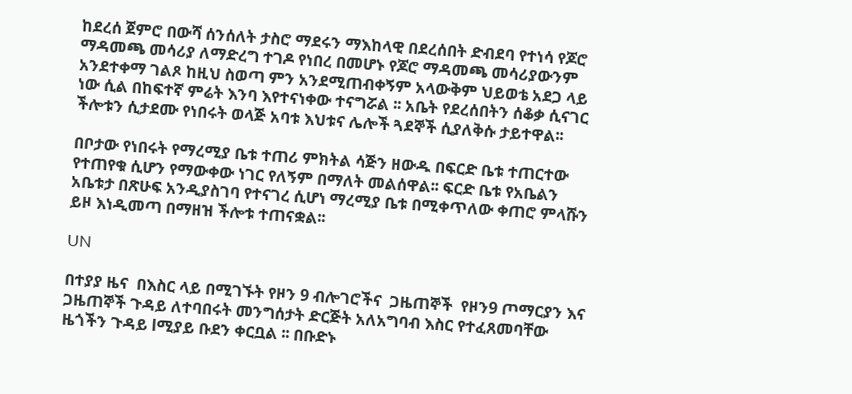ከደረሰ ጀምሮ በውሻ ሰንሰለት ታስሮ ማደሩን ማእከላዊ በደረሰበት ድብደባ የተነሳ የጆሮ ማዳመጫ መሳሪያ ለማድረግ ተገዶ የነበረ በመሆኑ የጆሮ ማዳመጫ መሳሪያውንም አንደተቀማ ገልጾ ከዚህ ስወጣ ምን አንደሚጠብቀኝም አላውቅም ህይወቴ አደጋ ላይ ነው ሲል በከፍተኛ ምሬት እንባ እየተናነቀው ተናግሯል ፡፡ አቤት የደረሰበትን ሰቆቃ ሲናገር ችሎቱን ሲታደሙ የነበሩት ወላጅ አባቱ እህቱና ሌሎች ጓደኞች ሲያለቅሱ ታይተዋል፡፡

በቦታው የነበሩት የማረሚያ ቤቱ ተጠሪ ምክትል ሳጅን ዘውዱ በፍርድ ቤቱ ተጠርተው የተጠየቁ ሲሆን የማውቀው ነገር የለኝም በማለት መልሰዋል፡፡ ፍርድ ቤቱ የአቤልን አቤቱታ በጽሁፍ አንዲያስገባ የተናገረ ሲሆነ ማረሚያ ቤቱ በሚቀጥለው ቀጠሮ ምላሹን ይዞ እነዲመጣ በማዘዝ ችሎቱ ተጠናቋል፡፡

UN

በተያያ ዜና  በእስር ላይ በሚገኙት የዞን 9 ብሎገሮችና  ጋዜጠኞች  የዞን9 ጦማርያን እና ጋዜጠኞች ጉዳይ ለተባበሩት መንግሰታት ድርጅት አለአግባብ እስር የተፈጸመባቸው ዜጎችን ጉዳይ lሚያይ ቡደን ቀርቧል ፡፡ በቡድኑ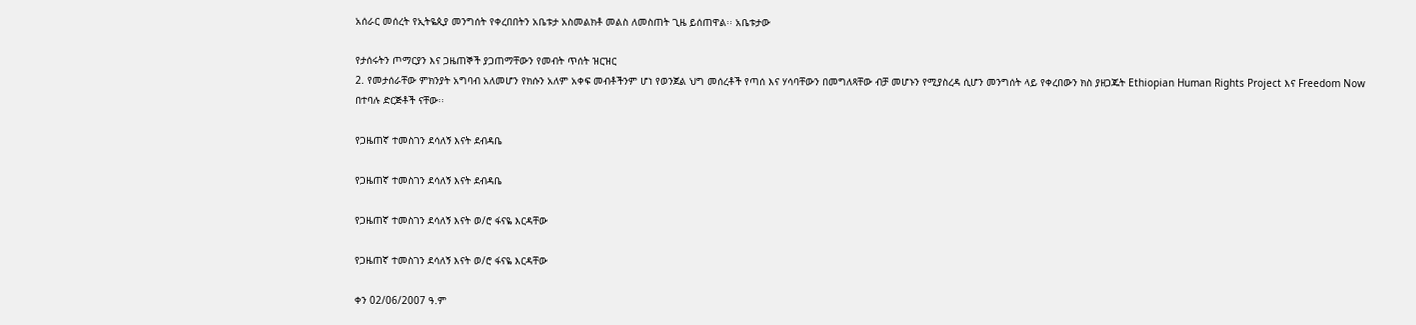አሰራር መሰረት የኢትዬጲያ መንግሰት የቀረበበትን አቤቱታ አስመልክቶ መልስ ለመስጠት ጊዜ ይሰጠዋል፡፡ አቤቱታው

የታሰሩትን ጦማርያን እና ጋዜጠኞች ያጋጠማቸውን የመብት ጥሰት ዝርዝር
2. የመታሰራቸው ምክንያት አግባብ አለመሆን የክሱን አለም አቀፍ መብቶችንም ሆነ የወንጀል ህግ መሰረቶች የጣሰ እና ሃሳባቸውን በመግለጻቸው ብቻ መሆኑን የሚያስረዳ ሲሆን መንግሰት ላይ የቀረበውን ክስ ያዘጋጁት Ethiopian Human Rights Project እና Freedom Now በተባሉ ድርጅቶች ናቸው፡፡

የጋዜጠኛ ተመስገን ደሳለኝ እናት ደብዳቤ

የጋዜጠኛ ተመስገን ደሳለኝ እናት ደብዳቤ

የጋዜጠኛ ተመስገን ደሳለኝ እናት ወ/ሮ ፋናዬ እርዳቸው

የጋዜጠኛ ተመስገን ደሳለኝ እናት ወ/ሮ ፋናዬ እርዳቸው

ቀን 02/06/2007 ዓ.ም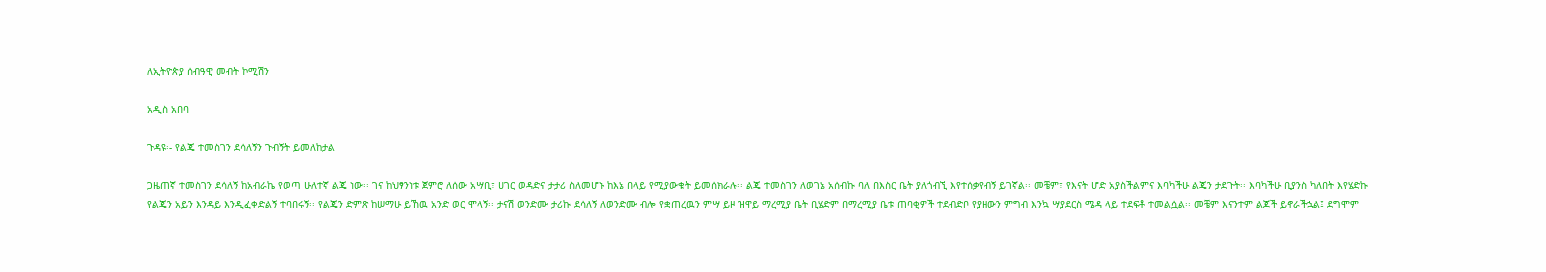ለኢትዮጵያ ሰብዓዊ መብት ኮሚሽን

አዲስ አበባ

ጉዳዩ፡- የልጄ ተመስገን ደሳለኝን ጉብኝት ይመለከታል

ጋዜጠኛ ተመስገን ደሳለኝ ከአብራኬ የወጣ ሁለተኛ ልጄ ነው፡፡ ገና ከህፃንነቱ ጀምሮ ለሰው አሣቢ፣ ሀገር ወዳድና ታታሪ ስለመሆኑ ከእኔ በላይ የሚያውቁት ይመሰክራሉ፡፡ ልጄ ተመስገን ለወገኔ አሰብኩ ባለ በእስር ቤት ያለጎብኚ እየተሰቃየብኝ ይገኛል፡፡ መቼም፣ የእናት ሆድ አያስችልምና እባካችሁ ልጄን ታደጉት፡፡ እባካችሁ ቢያንስ ካለበት እየሄድኩ የልጄን አይን እንዳይ እንዲፈቀድልኝ ተባበሩኝ፡፡ የልጄን ድምጽ ከሠማሁ ይኸዉ አንድ ወር ሞላኝ፡፡ ታናሽ ወንድሙ ታሪኩ ደሳለኝ ለወንድሙ ብሎ የቋጠረዉን ምሣ ይዞ ዝዋይ ማረሚያ ቤት ቢሄድም በማረሚያ ቤቱ ጠባቂዎች ተደብድቦ የያዘውን ምግብ እንኳ ሣያደርስ ሜዳ ላይ ተደፍቶ ተመልሷል፡፡ መቼም እናንተም ልጆች ይኖራችኋል፤ ደግሞም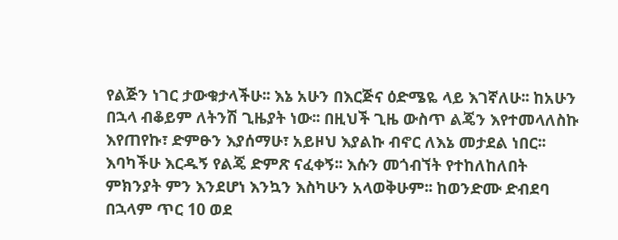የልጅን ነገር ታውቁታላችሁ፡፡ እኔ አሁን በእርጅና ዕድሜዬ ላይ እገኛለሁ፡፡ ከአሁን በኋላ ብቆይም ለትንሽ ጊዜያት ነው፡፡ በዚህች ጊዜ ውስጥ ልጄን እየተመላለስኩ እየጠየኩ፣ ድምፁን እያሰማሁ፣ አይዞህ እያልኩ ብኖር ለእኔ መታደል ነበር፡፡ እባካችሁ እርዱኝ የልጄ ድምጽ ናፈቀኝ፡፡ እሱን መጎብኘት የተከለከለበት ምክንያት ምን እንደሆነ እንኳን እስካሁን አላወቅሁም፡፡ ከወንድሙ ድብደባ በኋላም ጥር 10 ወደ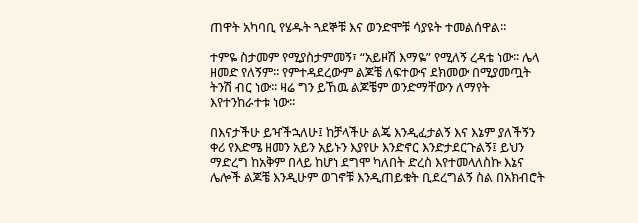ጠዋት አካባቢ የሄዱት ጓደኞቹ እና ወንድሞቹ ሳያዩት ተመልሰዋል፡፡

ተምዬ ስታመም የሚያስታምመኝ፣ “አይዞሽ እማዬ” የሚለኝ ረዳቴ ነው፡፡ ሌላ ዘመድ የለኝም፡፡ የምተዳደረውም ልጆቼ ለፍተውና ደክመው በሚያመጧት ትንሽ ብር ነው፡፡ ዛሬ ግን ይኸዉ ልጆቼም ወንድማቸውን ለማየት እየተንከራተቱ ነው፡፡

በእናታችሁ ይዣችኋለሁ፤ ከቻላችሁ ልጄ እንዲፈታልኝ እና እኔም ያለችኝን ቀሪ የእድሜ ዘመን አይን አይኑን እያየሁ እንድኖር እንድታደርጉልኝ፤ ይህን ማድረግ ከአቅም በላይ ከሆነ ደግሞ ካለበት ድረስ እየተመላለስኩ እኔና ሌሎች ልጆቼ እንዲሁም ወገኖቹ እንዲጠይቁት ቢደረግልኝ ስል በአክብሮት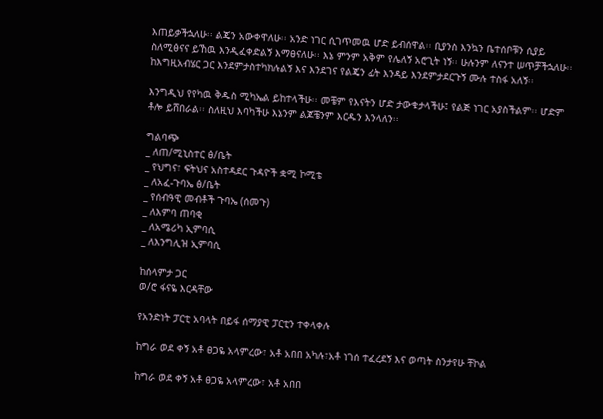እጠይቃችኋለሁ፡፡ ልጄን አውቀዋለሁ፡፡ አንድ ነገር ሲገጥመዉ ሆድ ይብሰዋል፡፡ ቢያንስ እንኳን ቤተሰቦቹን ሲያይ ስለሚፅናና ይኸዉ እንዲፈቀድልኝ እማፀናለሁ፡፡ እኔ ምንም አቅም የሌለኝ አሮጊት ነኝ፡፡ ሁሉንም ለናንተ ሠጥቻችኋለሁ፡፡ ከእግዚአብሄር ጋር እንደምታስተካክሉልኝ እና እንደገና የልጄን ፊት እንዳይ እንደምታደርጉኝ ሙሉ ተስፋ አለኝ፡፡

እንግዲህ የየካዉ ቅዱስ ሚካኤል ይከተላችሁ፡፡ መቼም የእናትን ሆድ ታውቁታላችሁ፤ የልጅ ነገር አያስችልም፡፡ ሆድም ቶሎ ይሸበራል፡፡ ስለዚህ እባካችሁ እኔንም ልጆቼንም እርዱን እንላለን፡፡

ግልባጭ
_ ለጠ/ሚኒስተር ፅ/ቤት
_ የህግና፣ ፍትህና አስተዳደር ጉዳዮች ቋሚ ኮሚቴ
_ ለአፈ-ጉባኤ ፅ/ቤት
_ የሰብዓዊ መብቶች ጉባኤ (ሰመጉ)
_ ለእምባ ጠባቂ
_ ለአሜሪካ ኢምባሲ
_ ለእንግሊዝ ኢምባሲ

ከሰላምታ ጋር
ወ/ሮ ፋናዬ እርዳቸው

የአንድነት ፓርቲ አባላት በይፋ ሰማያዊ ፓርቲን ተቀላቀሉ

ከግራ ወደ ቀኝ አቶ ፀጋዬ አላምረው፣ አቶ አበበ አካሉ፣አቶ ነገሰ ተፈረደኝ እና ወጣት ስንታየሁ ቸኮል

ከግራ ወደ ቀኝ አቶ ፀጋዬ አላምረው፣ አቶ አበበ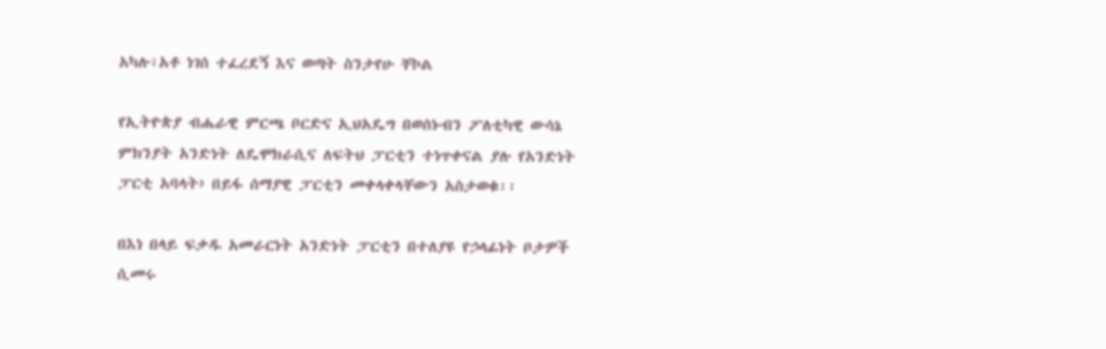አካሉ፣አቶ ነገሰ ተፈረደኝ እና ወጣት ስንታየሁ ቸኮል

የኢትዮጵያ ብሔራዊ ምርጫ ቦርድና ኢህአዴግ በወሰኑብን ፖለቲካዊ ውሳኔ ምክንያት አንድነት ለዴሞክራሲና ለፍትህ ፓርቲን ተነጥቀናል ያሉ የአንድነት ፓርቲ አባላት› በይፋ ሰማያዊ ፓርቲን መቀላቀላቸውን አስታወቁ፡፡

በእነ በላይ ፍቃዱ አመራርነት አንድነት ፓርቲን በተለያዩ የኃላፊነት ቦታዎች ሲመሩ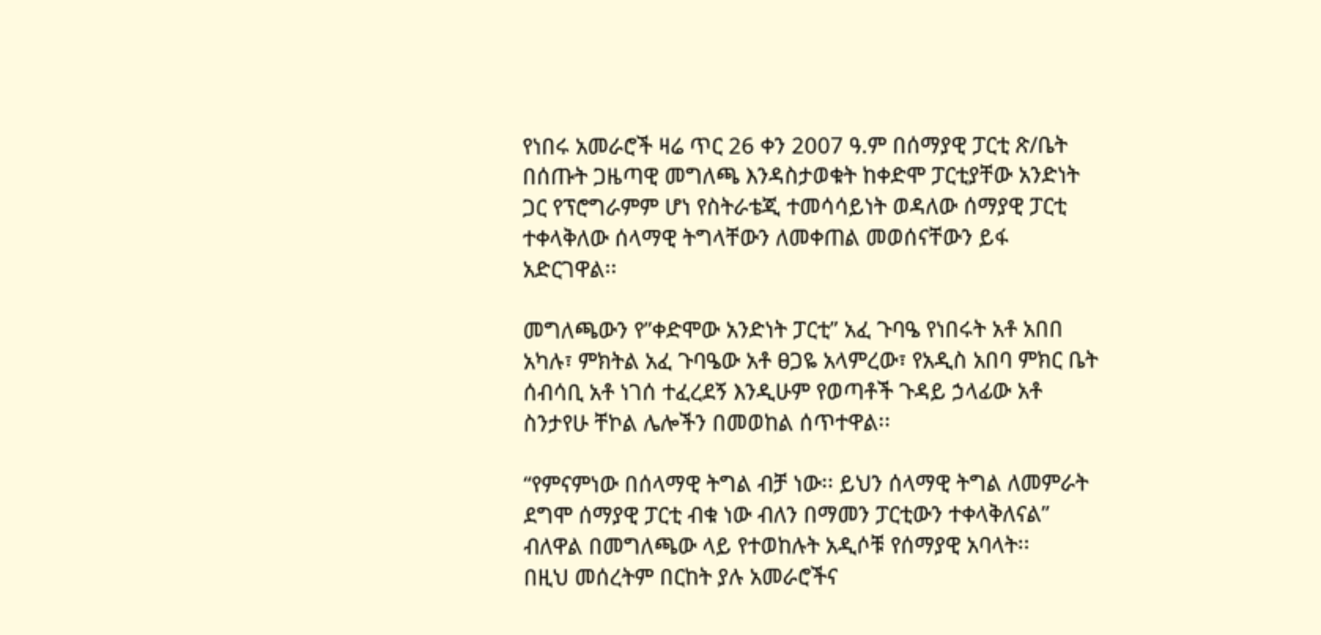የነበሩ አመራሮች ዛሬ ጥር 26 ቀን 2007 ዓ.ም በሰማያዊ ፓርቲ ጽ/ቤት በሰጡት ጋዜጣዊ መግለጫ እንዳስታወቁት ከቀድሞ ፓርቲያቸው አንድነት ጋር የፕሮግራምም ሆነ የስትራቴጂ ተመሳሳይነት ወዳለው ሰማያዊ ፓርቲ ተቀላቅለው ሰላማዊ ትግላቸውን ለመቀጠል መወሰናቸውን ይፋ አድርገዋል፡፡

መግለጫውን የ”ቀድሞው አንድነት ፓርቲ” አፈ ጉባዔ የነበሩት አቶ አበበ አካሉ፣ ምክትል አፈ ጉባዔው አቶ ፀጋዬ አላምረው፣ የአዲስ አበባ ምክር ቤት ሰብሳቢ አቶ ነገሰ ተፈረደኝ እንዲሁም የወጣቶች ጉዳይ ኃላፊው አቶ ስንታየሁ ቸኮል ሌሎችን በመወከል ሰጥተዋል፡፡

“የምናምነው በሰላማዊ ትግል ብቻ ነው፡፡ ይህን ሰላማዊ ትግል ለመምራት ደግሞ ሰማያዊ ፓርቲ ብቁ ነው ብለን በማመን ፓርቲውን ተቀላቅለናል” ብለዋል በመግለጫው ላይ የተወከሉት አዲሶቹ የሰማያዊ አባላት፡፡
በዚህ መሰረትም በርከት ያሉ አመራሮችና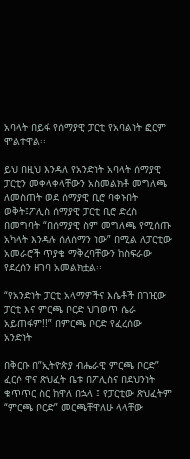አባላት በይፋ የሰማያዊ ፓርቲ የአባልነት ፎርም ሞልተዋል፡፡

ይህ በዚህ እንዳለ የአንድነት አባላት ሰማያዊ ፓርቲን መቀላቀላቸውን አስመልክቶ መግለጫ ለመስጠት ወደ ሰማያዊ ቢሮ ባቀኑበት ወቅት፤ፖሊስ ሰማያዊ ፓርቲ ቢሮ ድረስ በመግባት “በሰማያዊ ስም መግለጫ የሚሰጡ አካላት እንዳሉ ሰለሰማን ነው” በሚል ለፓርቲው አመራሮች ጥያቄ ማቅረባቸውን ከስፍራው የደረሰን ዘገባ አመልክቷል፡፡

“የአንድነት ፓርቲ አላማዎችና እሴቶች በገዢው ፓርቲ እና ምርጫ ቦርድ ህገወጥ ሴራ አይጠፋም!!” በምርጫ ቦርድ የፈረሰው አንድነት

በቅርቡ በ”ኢትዮጵያ ብሔራዊ ምርጫ ቦርድ” ፈርሶ ዋና ጽህፈት ቤቱ በፖሊስና በደህንነት ቁጥጥር ስር ከዋለ በኋላ ፤ የፓርቲው ጽህፈትም “ምርጫ ቦርድ” መርጫቸዋለሁ ላላቸው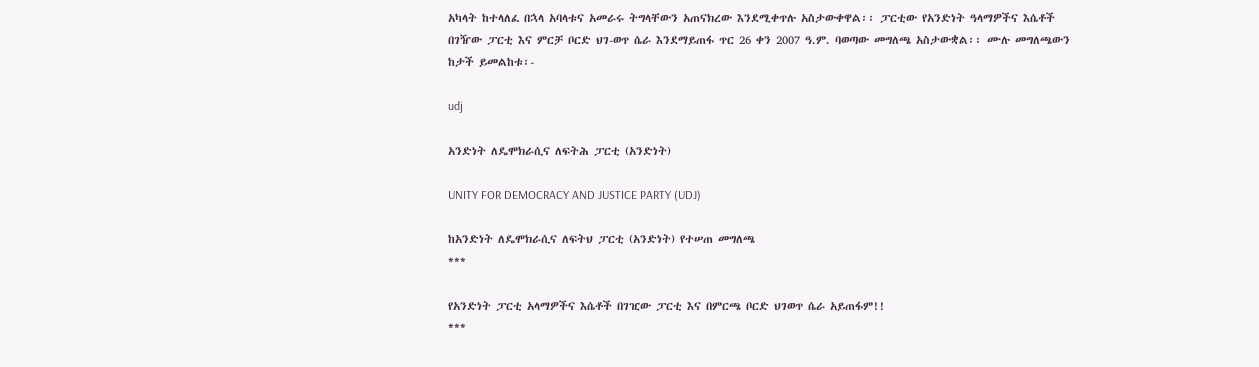አካላት ከተላለፈ በኋላ አባላቱና አመራሩ ትግላቸውን አጠናክረው እንደሚቀጥሉ አስታውቀዋል፡፡ ፓርቲው የአንድነት ዓላማዎችና እሴቶች በገዥው ፓርቲ እና ምርቻ ቦርድ ህገ-ወጥ ሴራ እንደማይጠፋ ጥር 26 ቀን 2007 ዓ.ም. ባወጣው መግለጫ አስታውቋል፡፡ ሙሉ መግለጫውን ከታች ይመልከቱ፡-

udj

አንድነት ለዴሞክራሲና ለፍትሕ ፓርቲ (አንድነት)

UNITY FOR DEMOCRACY AND JUSTICE PARTY (UDJ)

ከአንድነት ለዴሞክራሲና ለፍትህ ፓርቲ (አንድነት) የተሠጠ መግለጫ
***

የአንድነት ፓርቲ አላማዎችና እሴቶች በገዢው ፓርቲ እና በምርጫ ቦርድ ህገወጥ ሴራ አይጠፋም!!
***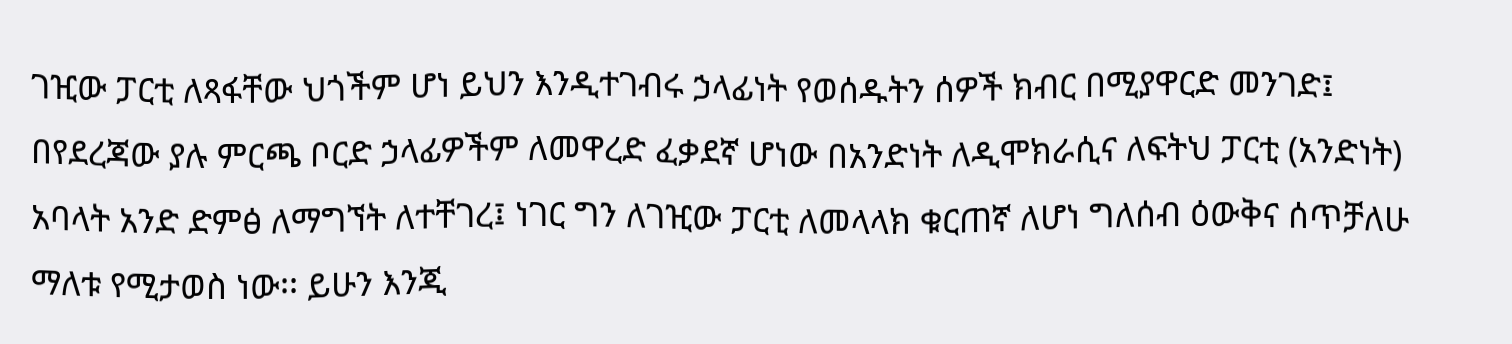ገዢው ፓርቲ ለጻፋቸው ህጎችም ሆነ ይህን እንዲተገብሩ ኃላፊነት የወሰዱትን ሰዎች ክብር በሚያዋርድ መንገድ፤ በየደረጃው ያሉ ምርጫ ቦርድ ኃላፊዎችም ለመዋረድ ፈቃደኛ ሆነው በአንድነት ለዲሞክራሲና ለፍትህ ፓርቲ (አንድነት) አባላት አንድ ድምፅ ለማግኘት ለተቸገረ፤ ነገር ግን ለገዢው ፓርቲ ለመላላክ ቁርጠኛ ለሆነ ግለሰብ ዕውቅና ሰጥቻለሁ ማለቱ የሚታወስ ነው፡፡ ይሁን እንጂ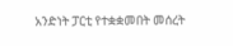አንድነት ፓርቲ የተቋቋመበት መሰረት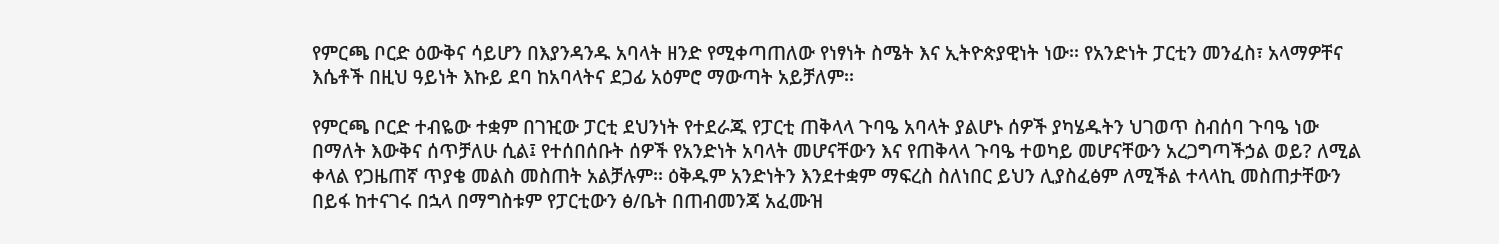የምርጫ ቦርድ ዕውቅና ሳይሆን በእያንዳንዱ አባላት ዘንድ የሚቀጣጠለው የነፃነት ስሜት እና ኢትዮጵያዊነት ነው፡፡ የአንድነት ፓርቲን መንፈስ፣ አላማዎቸና እሴቶች በዚህ ዓይነት እኩይ ደባ ከአባላትና ደጋፊ አዕምሮ ማውጣት አይቻለም፡፡

የምርጫ ቦርድ ተብዬው ተቋም በገዢው ፓርቲ ደህንነት የተደራጁ የፓርቲ ጠቅላላ ጉባዔ አባላት ያልሆኑ ሰዎች ያካሄዱትን ህገወጥ ስብሰባ ጉባዔ ነው በማለት እውቅና ሰጥቻለሁ ሲል፤ የተሰበሰቡት ሰዎች የአንድነት አባላት መሆናቸውን እና የጠቅላላ ጉባዔ ተወካይ መሆናቸውን አረጋግጣችኃል ወይ? ለሚል ቀላል የጋዜጠኛ ጥያቄ መልስ መስጠት አልቻሉም፡፡ ዕቅዱም አንድነትን እንደተቋም ማፍረስ ስለነበር ይህን ሊያስፈፅም ለሚችል ተላላኪ መስጠታቸውን በይፋ ከተናገሩ በኋላ በማግስቱም የፓርቲውን ፅ/ቤት በጠብመንጃ አፈሙዝ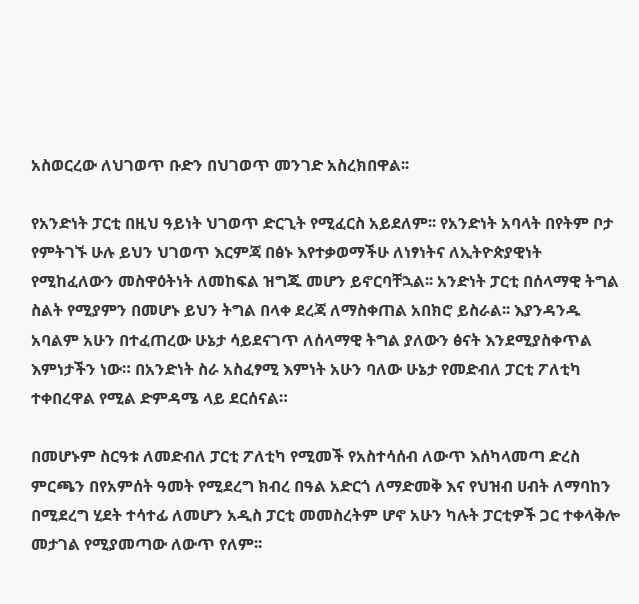አስወርረው ለህገወጥ ቡድን በህገወጥ መንገድ አስረክበዋል፡፡

የአንድነት ፓርቲ በዚህ ዓይነት ህገወጥ ድርጊት የሚፈርስ አይደለም፡፡ የአንድነት አባላት በየትም ቦታ የምትገኙ ሁሉ ይህን ህገወጥ እርምጃ በፅኑ እየተቃወማችሁ ለነፃነትና ለኢትዮጵያዊነት የሚከፈለውን መስዋዕትነት ለመከፍል ዝግጁ መሆን ይኖርባቸኋል፡፡ አንድነት ፓርቲ በሰላማዊ ትግል ስልት የሚያምን በመሆኑ ይህን ትግል በላቀ ደረጃ ለማስቀጠል አበክሮ ይስራል፡፡ እያንዳንዱ አባልም አሁን በተፈጠረው ሁኔታ ሳይደናገጥ ለሰላማዊ ትግል ያለውን ፅናት እንደሚያስቀጥል እምነታችን ነው። በአንድነት ስራ አስፈፃሚ እምነት አሁን ባለው ሁኔታ የመድብለ ፓርቲ ፖለቲካ ተቀበረዋል የሚል ድምዳሜ ላይ ደርሰናል።

በመሆኑም ስርዓቱ ለመድብለ ፓርቲ ፖለቲካ የሚመች የአስተሳሰብ ለውጥ እሰካላመጣ ድረስ ምርጫን በየአምሰት ዓመት የሚደረግ ክብረ በዓል አድርጎ ለማድመቅ እና የህዝብ ሀብት ለማባከን በሚደረግ ሂደት ተሳተፊ ለመሆን አዲስ ፓርቲ መመስረትም ሆኖ አሁን ካሉት ፓርቲዎች ጋር ተቀላቅሎ መታገል የሚያመጣው ለውጥ የለም፡፡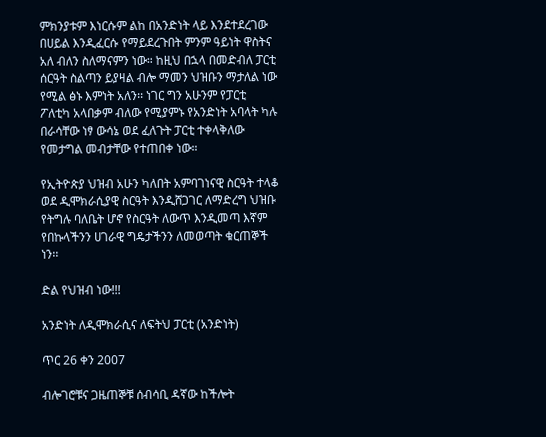ምክንያቱም እነርሱም ልከ በአንድነት ላይ እንደተደረገው በሀይል እንዲፈርሱ የማይደረጉበት ምንም ዓይነት ዋስትና አለ ብለን ስለማናምን ነው። ከዚህ በኋላ በመድብለ ፓርቲ ሰርዓት ስልጣን ይያዛል ብሎ ማመን ህዝቡን ማታለል ነው የሚል ፅኑ እምነት አለን፡፡ ነገር ግን አሁንም የፓርቲ ፖለቲካ አላበቃም ብለው የሚያምኑ የአንድነት አባላት ካሉ በራሳቸው ነፃ ውሳኔ ወደ ፈለጉት ፓርቲ ተቀላቅለው የመታግል መብታቸው የተጠበቀ ነው።

የኢትዮጵያ ህዝብ አሁን ካለበት አምባገነናዊ ስርዓት ተላቆ ወደ ዲሞክራሲያዊ ስርዓት እንዲሸጋገር ለማድረግ ህዝቡ የትግሉ ባለቤት ሆኖ የስርዓት ለውጥ እንዲመጣ እኛም የበኩላችንን ሀገራዊ ግዴታችንን ለመወጣት ቁርጠኞች ነን፡፡

ድል የህዝብ ነው!!!

አንድነት ለዲሞክራሲና ለፍትህ ፓርቲ (አንድነት)

ጥር 26 ቀን 2007

ብሎገሮቹና ጋዜጠኞቹ ሰብሳቢ ዳኛው ከችሎት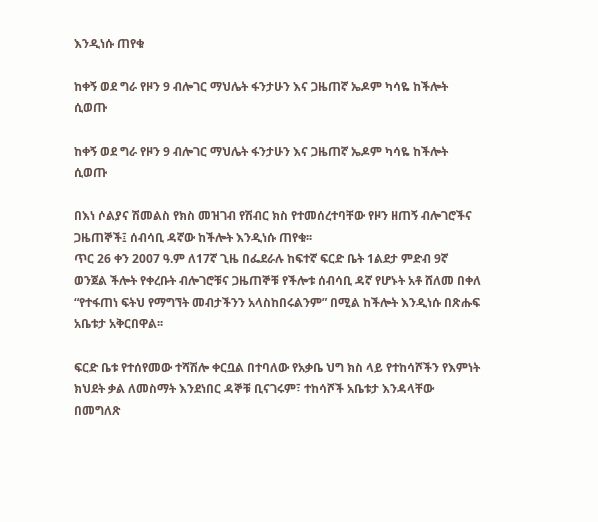እንዲነሱ ጠየቁ

ከቀኝ ወደ ግራ የዞን 9 ብሎገር ማህሌት ፋንታሁን እና ጋዜጠኛ ኤዶም ካሳዬ ከችሎት ሲወጡ

ከቀኝ ወደ ግራ የዞን 9 ብሎገር ማህሌት ፋንታሁን እና ጋዜጠኛ ኤዶም ካሳዬ ከችሎት ሲወጡ

በእነ ሶልያና ሽመልስ የክስ መዝገብ የሽብር ክስ የተመሰረተባቸው የዞን ዘጠኝ ብሎገሮችና ጋዜጠኞች፤ ሰብሳቢ ዳኛው ከችሎት እንዲነሱ ጠየቁ፡፡
ጥር 26 ቀን 2007 ዓ.ም ለ17ኛ ጊዜ በፌደራሉ ከፍተኛ ፍርድ ቤት 1ልደታ ምድብ 9ኛ ወንጀል ችሎት የቀረቡት ብሎገሮቹና ጋዜጠኞቹ የችሎቱ ሰብሳቢ ዳኛ የሆኑት አቶ ሸለመ በቀለ “የተፋጠነ ፍትህ የማግኘት መብታችንን አላስከበሩልንም” በሚል ከችሎት እንዲነሱ በጽሑፍ አቤቱታ አቅርበዋል፡፡

ፍርድ ቤቱ የተሰየመው ተሻሽሎ ቀርቧል በተባለው የአቃቤ ህግ ክስ ላይ የተከሳሾችን የእምነት ክህደት ቃል ለመስማት እንደነበር ዳኞቹ ቢናገሩም፣ ተከሳሾች አቤቱታ እንዳላቸው በመግለጽ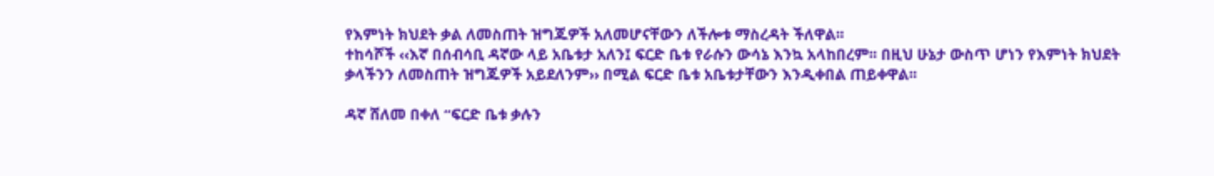የእምነት ክህደት ቃል ለመስጠት ዝግጁዎች አለመሆናቸውን ለችሎቱ ማስረዳት ችለዋል፡፡
ተከሳሾች ‹‹እኛ በሰብሳቢ ዳኛው ላይ አቤቱታ አለን፤ ፍርድ ቤቱ የራሱን ውሳኔ እንኳ አላከበረም፡፡ በዚህ ሁኔታ ውስጥ ሆነን የእምነት ክህደት ቃላችንን ለመስጠት ዝግጁዎች አይደለንም›› በሚል ፍርድ ቤቱ አቤቱታቸውን እንዲቀበል ጠይቀዋል፡፡

ዳኛ ሸለመ በቀለ “ፍርድ ቤቱ ቃሉን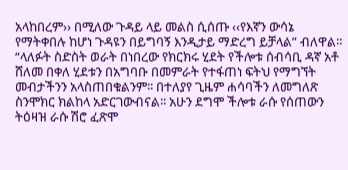አላከበረም›› በሚለው ጉዳይ ላይ መልስ ሲሰጡ ‹‹የእኛን ውሳኔ የማትቀበሉ ከሆነ ጉዳዩን በይግባኝ እንዲታይ ማድረግ ይቻላል” ብለዋል፡፡
“ላለፉት ስድስት ወራት በነበረው የክርክሩ ሂደት የችሎቱ ሰብሳቢ ዳኛ አቶ ሸለመ በቀለ ሂደቱን በአግባቡ በመምራት የተፋጠነ ፍትህ የማግኘት መብታችንን አላስጠበቁልንም፡፡ በተለያየ ጊዜም ሐሳባችን ለመግለጽ ስንሞክር ክልከላ አድርገውብናል፡፡ አሁን ደግሞ ችሎቱ ራሱ የሰጠውን ትዕዛዝ ራሱ ሽሮ ፈጽሞ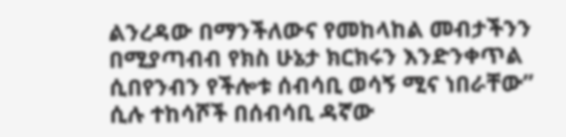ልንረዳው በማንችለውና የመከላከል መብታችንን በሚያጣብብ የክስ ሁኔታ ክርክሩን እንድንቀጥል ሲበየንብን የችሎቱ ሰብሳቢ ወሳኝ ሚና ነበራቸው” ሲሉ ተከሳሾች በሰብሳቢ ዳኛው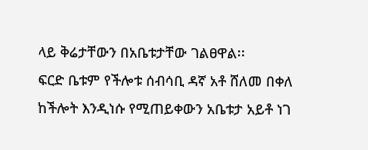ላይ ቅሬታቸውን በአቤቱታቸው ገልፀዋል፡፡
ፍርድ ቤቱም የችሎቱ ሰብሳቢ ዳኛ አቶ ሸለመ በቀለ ከችሎት እንዲነሱ የሚጠይቀውን አቤቱታ አይቶ ነገ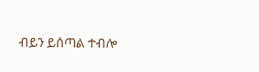ብይን ይሰጣል ተብሎ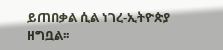ይጠበቃል ሲል ነገረ-ኢትዮጵያ ዘግቧል፡፡